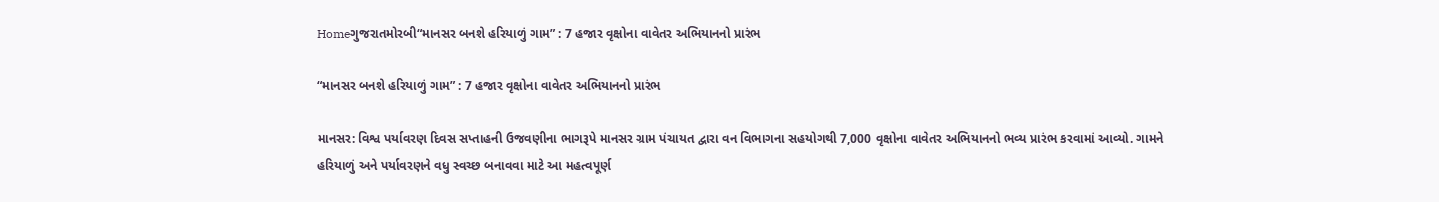Homeગુજરાતમોરબી“માનસર બનશે હરિયાળું ગામ” : 7 હજાર વૃક્ષોના વાવેતર અભિયાનનો પ્રારંભ

“માનસર બનશે હરિયાળું ગામ” : 7 હજાર વૃક્ષોના વાવેતર અભિયાનનો પ્રારંભ

માનસર: વિશ્વ પર્યાવરણ દિવસ સપ્તાહની ઉજવણીના ભાગરૂપે માનસર ગ્રામ પંચાયત દ્વારા વન વિભાગના સહયોગથી 7,000 વૃક્ષોના વાવેતર અભિયાનનો ભવ્ય પ્રારંભ કરવામાં આવ્યો. ગામને હરિયાળું અને પર્યાવરણને વધુ સ્વચ્છ બનાવવા માટે આ મહત્વપૂર્ણ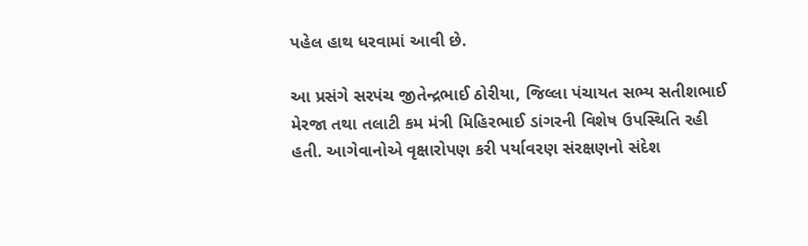પહેલ હાથ ધરવામાં આવી છે.

આ પ્રસંગે સરપંચ જીતેન્દ્રભાઈ ઠોરીયા, જિલ્લા પંચાયત સભ્ય સતીશભાઈ મેરજા તથા તલાટી કમ મંત્રી મિહિરભાઈ ડાંગરની વિશેષ ઉપસ્થિતિ રહી હતી. આગેવાનોએ વૃક્ષારોપણ કરી પર્યાવરણ સંરક્ષણનો સંદેશ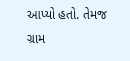આપ્યો હતો. તેમજ ગ્રામ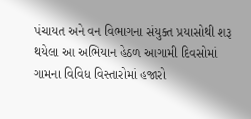પંચાયત અને વન વિભાગના સંયુક્ત પ્રયાસોથી શરૂ થયેલા આ અભિયાન હેઠળ આગામી દિવસોમાં ગામના વિવિધ વિસ્તારોમાં હજારો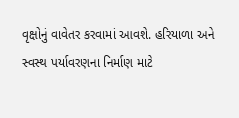વૃક્ષોનું વાવેતર કરવામાં આવશે. હરિયાળા અને સ્વસ્થ પર્યાવરણના નિર્માણ માટે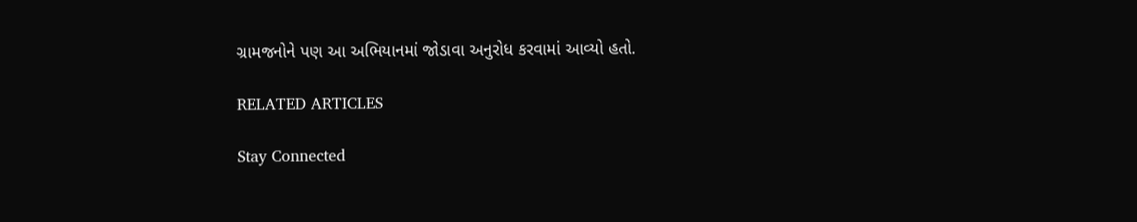ગ્રામજનોને પણ આ અભિયાનમાં જોડાવા અનુરોધ કરવામાં આવ્યો હતો.

RELATED ARTICLES

Stay Connected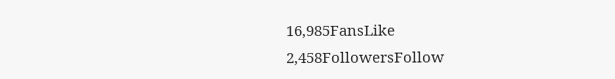16,985FansLike
2,458FollowersFollow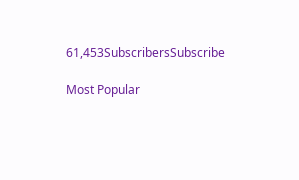61,453SubscribersSubscribe

Most Popular